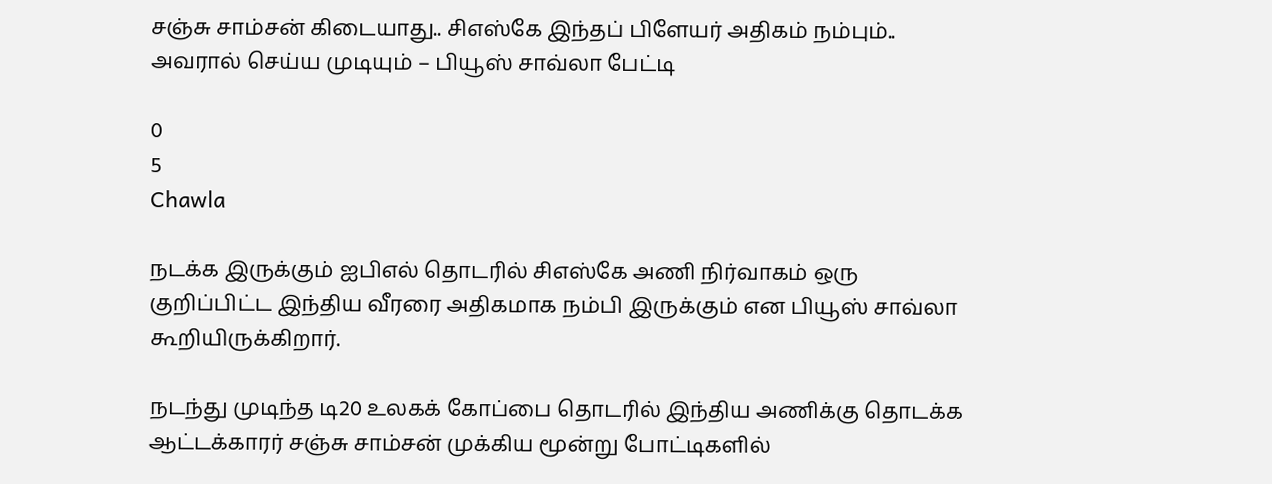சஞ்சு சாம்சன் கிடையாது.. சிஎஸ்கே இந்தப் பிளேயர் அதிகம் நம்பும்.. அவரால் செய்ய முடியும் – பியூஸ் சாவ்லா பேட்டி

0
5
Chawla

நடக்க இருக்கும் ஐபிஎல் தொடரில் சிஎஸ்கே அணி நிர்வாகம் ஒரு குறிப்பிட்ட இந்திய வீரரை அதிகமாக நம்பி இருக்கும் என பியூஸ் சாவ்லா கூறியிருக்கிறார்.

நடந்து முடிந்த டி20 உலகக் கோப்பை தொடரில் இந்திய அணிக்கு தொடக்க ஆட்டக்காரர் சஞ்சு சாம்சன் முக்கிய மூன்று போட்டிகளில்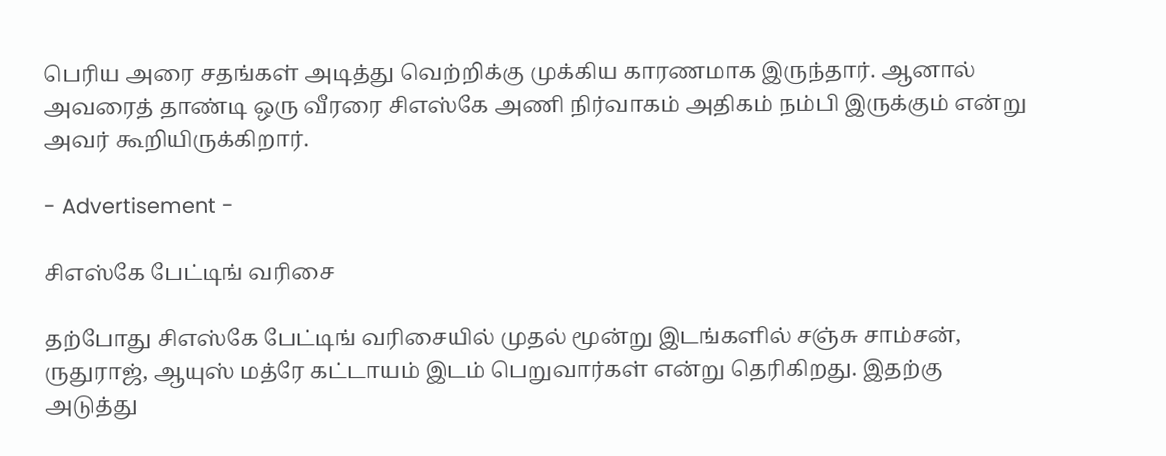பெரிய அரை சதங்கள் அடித்து வெற்றிக்கு முக்கிய காரணமாக இருந்தார். ஆனால் அவரைத் தாண்டி ஒரு வீரரை சிஎஸ்கே அணி நிர்வாகம் அதிகம் நம்பி இருக்கும் என்று அவர் கூறியிருக்கிறார்.

- Advertisement -

சிஎஸ்கே பேட்டிங் வரிசை

தற்போது சிஎஸ்கே பேட்டிங் வரிசையில் முதல் மூன்று இடங்களில் சஞ்சு சாம்சன், ருதுராஜ், ஆயுஸ் மத்ரே கட்டாயம் இடம் பெறுவார்கள் என்று தெரிகிறது. இதற்கு அடுத்து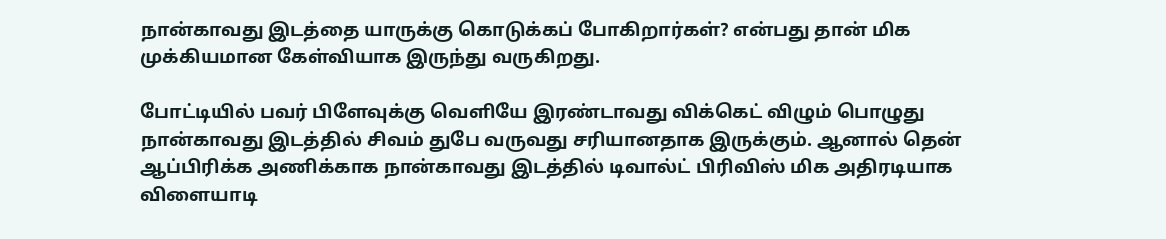நான்காவது இடத்தை யாருக்கு கொடுக்கப் போகிறார்கள்? என்பது தான் மிக முக்கியமான கேள்வியாக இருந்து வருகிறது.

போட்டியில் பவர் பிளேவுக்கு வெளியே இரண்டாவது விக்கெட் விழும் பொழுது நான்காவது இடத்தில் சிவம் துபே வருவது சரியானதாக இருக்கும். ஆனால் தென் ஆப்பிரிக்க அணிக்காக நான்காவது இடத்தில் டிவால்ட் பிரிவிஸ் மிக அதிரடியாக விளையாடி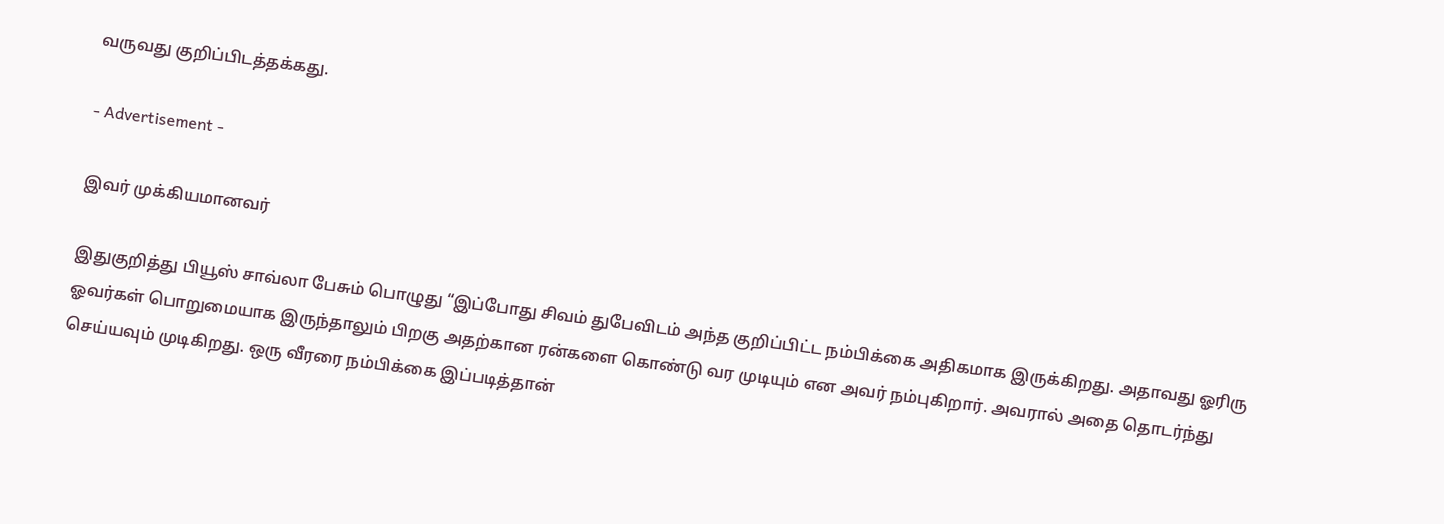வருவது குறிப்பிடத்தக்கது.

- Advertisement -

இவர் முக்கியமானவர்

இதுகுறித்து பியூஸ் சாவ்லா பேசும் பொழுது “இப்போது சிவம் துபேவிடம் அந்த குறிப்பிட்ட நம்பிக்கை அதிகமாக இருக்கிறது. அதாவது ஓரிரு ஓவர்கள் பொறுமையாக இருந்தாலும் பிறகு அதற்கான ரன்களை கொண்டு வர முடியும் என அவர் நம்புகிறார். அவரால் அதை தொடர்ந்து செய்யவும் முடிகிறது. ஒரு வீரரை நம்பிக்கை இப்படித்தான்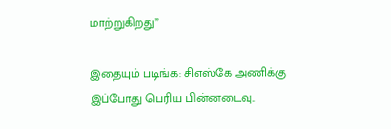மாற்றுகிறது”

இதையும் படிங்க: சிஎஸ்கே அணிக்கு இப்போது பெரிய பின்னடைவு..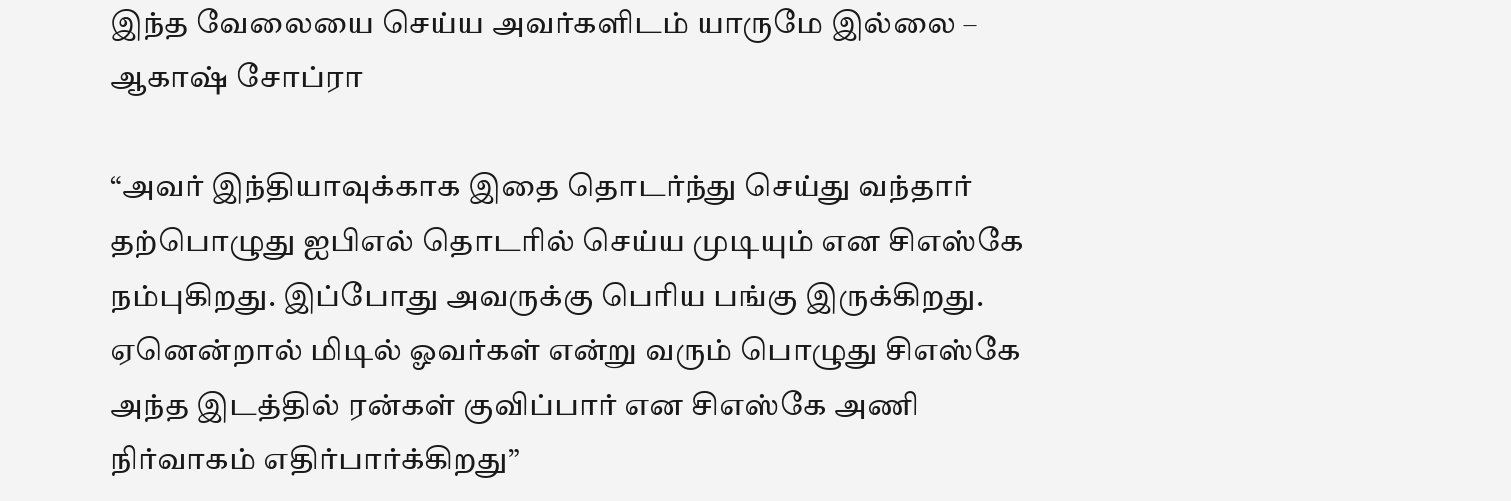இந்த வேலையை செய்ய அவர்களிடம் யாருமே இல்லை – ஆகாஷ் சோப்ரா

“அவர் இந்தியாவுக்காக இதை தொடர்ந்து செய்து வந்தார் தற்பொழுது ஐபிஎல் தொடரில் செய்ய முடியும் என சிஎஸ்கே நம்புகிறது. இப்போது அவருக்கு பெரிய பங்கு இருக்கிறது. ஏனென்றால் மிடில் ஓவர்கள் என்று வரும் பொழுது சிஎஸ்கே அந்த இடத்தில் ரன்கள் குவிப்பார் என சிஎஸ்கே அணி நிர்வாகம் எதிர்பார்க்கிறது”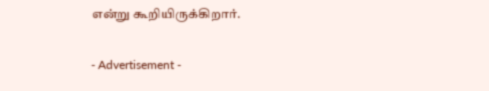என்று கூறியிருக்கிறார்.

- Advertisement -